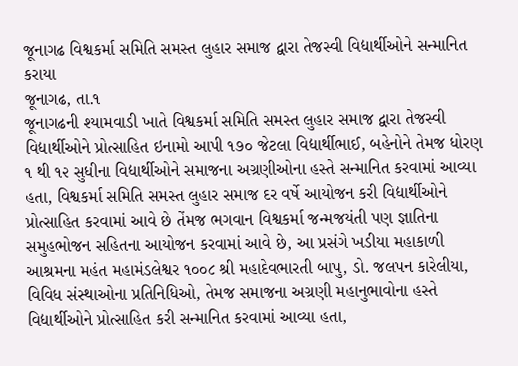જૂનાગઢ વિશ્વકર્મા સમિતિ સમસ્ત લુહાર સમાજ દ્વારા તેજસ્વી વિદ્યાર્થીઓને સન્માનિત કરાયા
જૂનાગઢ, તા.૧
જૂનાગઢની શ્યામવાડી ખાતે વિશ્વકર્મા સમિતિ સમસ્ત લુહાર સમાજ દ્વારા તેજસ્વી વિદ્યાર્થીઓને પ્રોત્સાહિત ઇનામો આપી ૧૭૦ જેટલા વિદ્યાર્થીભાઈ, બહેનોને તેમજ ધોરણ ૧ થી ૧૨ સુધીના વિદ્યાર્થીઓને સમાજના અગ્રણીઓના હસ્તે સન્માનિત કરવામાં આવ્યા હતા, વિશ્વકર્મા સમિતિ સમસ્ત લુહાર સમાજ દર વર્ષે આયોજન કરી વિદ્યાર્થીઓને પ્રોત્સાહિત કરવામાં આવે છે તેંમજ ભગવાન વિશ્વકર્મા જન્મજયંતી પણ જ્ઞાતિના સમુહભોજન સહિતના આયોજન કરવામાં આવે છે, આ પ્રસંગે ખડીયા મહાકાળી આશ્રમના મહંત મહામંડલેશ્વર ૧૦૦૮ શ્રી મહાદેવભારતી બાપુ, ડો. જલપન કારેલીયા, વિવિધ સંસ્થાઓના પ્રતિનિધિઓ, તેમજ સમાજના અગ્રણી મહાનુભાવોના હસ્તે વિદ્યાર્થીઓને પ્રોત્સાહિત કરી સન્માનિત કરવામાં આવ્યા હતા,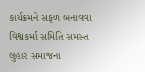કાર્યક્રમને સફળ બનાવવા વિશ્વકર્મા સમિતિ સમસ્ત લુહાર સમાજના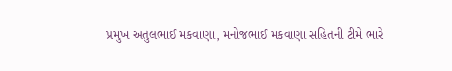પ્રમુખ અતુલભાઈ મકવાણા, મનોજભાઈ મકવાણા સહિતની ટીમે ભારે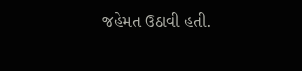જહેમત ઉઠાવી હતી.